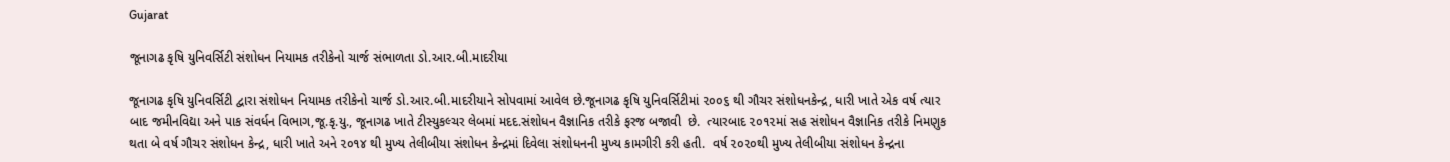Gujarat

જૂનાગઢ કૃષિ યુનિવર્સિટી સંશોધન નિયામક તરીકેનો ચાર્જ સંભાળતા ડો.આર.બી.માદરીયા

જૂનાગઢ કૃષિ યુનિવર્સિટી દ્વારા સંશોધન નિયામક તરીકેનો ચાર્જ ડો.આર.બી.માદરીયાને સોપવામાં આવેલ છે.જૂનાગઢ કૃષિ યુનિવર્સિટીમાં ૨૦૦૬ થી ગૌચર સંશોધનકેન્દ્ર, ધારી ખાતે એક વર્ષ ત્યાર બાદ જમીનવિદ્યા અને પાક સંવર્ધન વિભાગ,જૂ.કૃ.યુ., જૂનાગઢ ખાતે ટીસ્યુકલ્ચર લેબમાં મદદ.સંશોધન વૈજ્ઞાનિક તરીકે ફરજ બજાવી  છે.  ત્યારબાદ ૨૦૧૨માં સહ સંશોધન વૈજ્ઞાનિક તરીકે નિમણુક થતા બે વર્ષ ગૌચર સંશોધન કેન્દ્ર, ધારી ખાતે અને ૨૦૧૪ થી મુખ્ય તેલીબીયા સંશોધન કેન્દ્રમાં દિવેલા સંશોધનની મુખ્ય કામગીરી કરી હતી.  વર્ષ ૨૦૨૦થી મુખ્ય તેલીબીયા સંશોધન કેન્દ્રના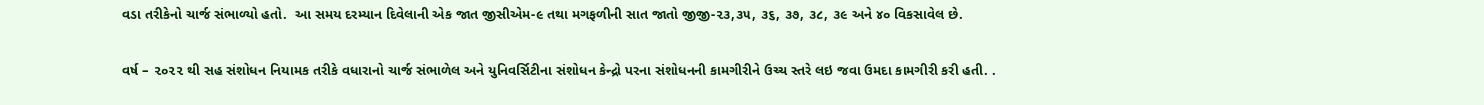વડા તરીકેનો ચાર્જ સંભાળ્યો હતો.  આ સમય દરમ્યાન દિવેલાની એક જાત જીસીએમ-૯ તથા મગફળીની સાત જાતો જીજી-૨૩,૩૫, ૩૬, ૩૭, ૩૮, ૩૯ અને ૪૦ વિકસાવેલ છે.

વર્ષ – ૨૦૨૨ થી સહ સંશોધન નિયામક તરીકે વધારાનો ચાર્જ સંભાળેલ અને યુનિવર્સિટીના સંશોધન કેન્દ્રો પરના સંશોધનની કામગીરીને ઉચ્ચ સ્તરે લઇ જવા ઉમદા કામગીરી કરી હતી. .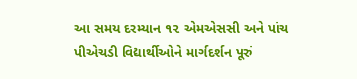આ સમય દરમ્યાન ૧૨ એમએસસી અને પાંચ પીએચડી વિદ્યાર્થીઓને માર્ગદર્શન પૂરું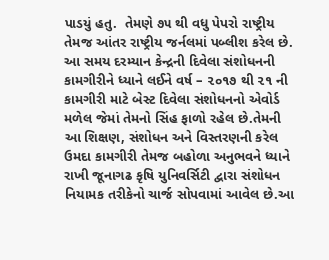પાડયું હતુ.  તેમણે ૭૫ થી વધુ પેપરો રાષ્ટ્રીય તેમજ આંતર રાષ્ટ્રીય જર્નલમાં પબ્લીશ કરેલ છે. આ સમય દરમ્યાન કેન્દ્રની દિવેલા સંશોધનની કામગીરીને ધ્યાને લઈને વર્ષ – ૨૦૧૭ થી ૨૧ ની કામગીરી માટે બેસ્ટ દિવેલા સંશોધનનો એવોર્ડ મળેલ જેમાં તેમનો સિંહ ફાળો રહેલ છે.તેમની આ શિક્ષણ, સંશોધન અને વિસ્તરણની કરેલ ઉમદા કામગીરી તેમજ બહોળા અનુભવને ધ્યાને રાખી જૂનાગઢ કૃષિ યુનિવર્સિટી દ્વારા સંશોધન નિયામક તરીકેનો ચાર્જ સોપવામાં આવેલ છે.આ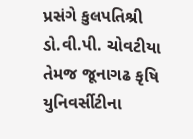પ્રસંગે કુલપતિશ્રી ડો.વી.પી. ચોવટીયા તેમજ જૂનાગઢ કૃષિ યુનિવર્સીટીના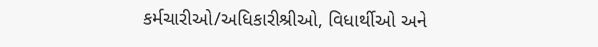કર્મચારીઓ/અધિકારીશ્રીઓ, વિધાર્થીઓ અને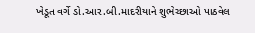ખેડૂત વર્ગે ડો.આર.બી.માદરીયાને શુભેચ્છાઓ પાઠવેલ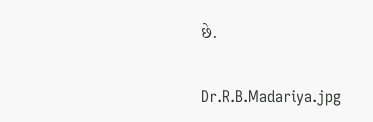છે.

Dr.R.B.Madariya.jpg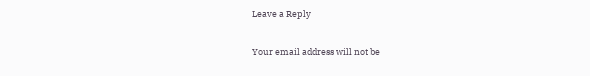Leave a Reply

Your email address will not be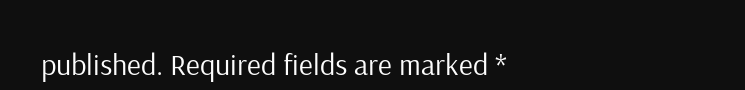published. Required fields are marked *